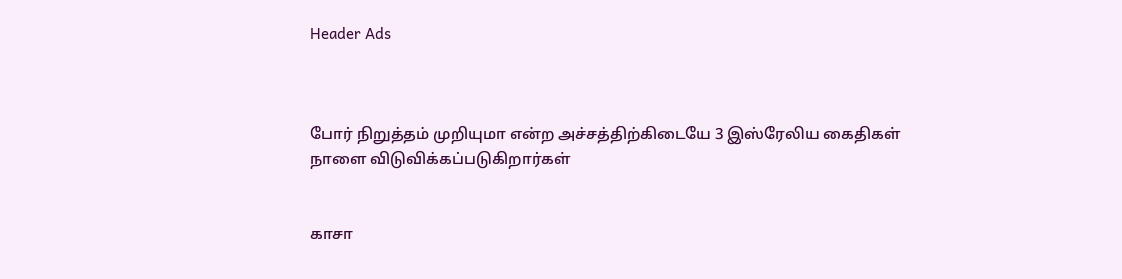Header Ads



போர் நிறுத்தம் முறியுமா என்ற அச்சத்திற்கிடையே 3 இஸ்ரேலிய கைதிகள் நாளை விடுவிக்கப்படுகிறார்கள்


காசா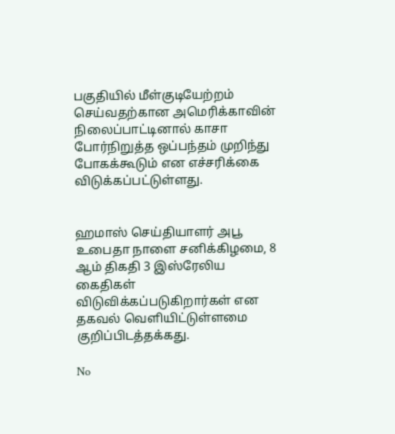பகுதியில் மீள்குடியேற்றம் செய்வதற்கான அமெரிக்காவின் நிலைப்பாட்டினால் காசா போர்நிறுத்த ஒப்பந்தம் முறிந்து போகக்கூடும் என எச்சரிக்கை விடுக்கப்பட்டுள்ளது.


ஹமாஸ் செய்தியாளர் அபூ உபைதா நாளை சனிக்கிழமை, 8 ஆம் திகதி 3 இஸ்ரேலிய கைதிகள் விடுவிக்கப்படுகிறார்கள் என தகவல் வெளியிட்டுள்ளமை குறிப்பிடத்தக்கது.

No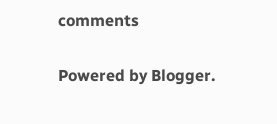comments

Powered by Blogger.